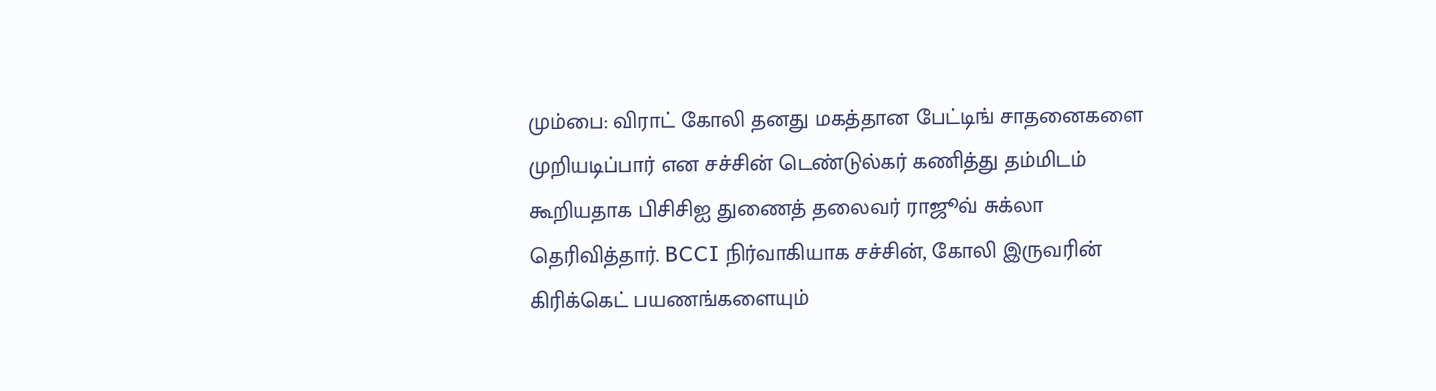மும்பை: விராட் கோலி தனது மகத்தான பேட்டிங் சாதனைகளை முறியடிப்பார் என சச்சின் டெண்டுல்கர் கணித்து தம்மிடம் கூறியதாக பிசிசிஐ துணைத் தலைவர் ராஜூவ் சுக்லா தெரிவித்தார். BCCI நிர்வாகியாக சச்சின், கோலி இருவரின் கிரிக்கெட் பயணங்களையும்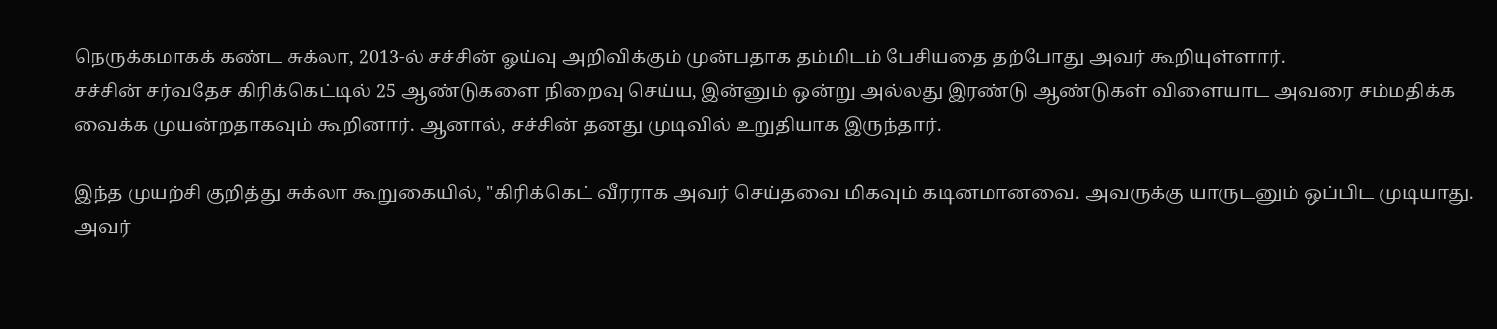நெருக்கமாகக் கண்ட சுக்லா, 2013-ல் சச்சின் ஓய்வு அறிவிக்கும் முன்பதாக தம்மிடம் பேசியதை தற்போது அவர் கூறியுள்ளார்.
சச்சின் சர்வதேச கிரிக்கெட்டில் 25 ஆண்டுகளை நிறைவு செய்ய, இன்னும் ஒன்று அல்லது இரண்டு ஆண்டுகள் விளையாட அவரை சம்மதிக்க வைக்க முயன்றதாகவும் கூறினார். ஆனால், சச்சின் தனது முடிவில் உறுதியாக இருந்தார்.

இந்த முயற்சி குறித்து சுக்லா கூறுகையில், "கிரிக்கெட் வீரராக அவர் செய்தவை மிகவும் கடினமானவை. அவருக்கு யாருடனும் ஒப்பிட முடியாது. அவர்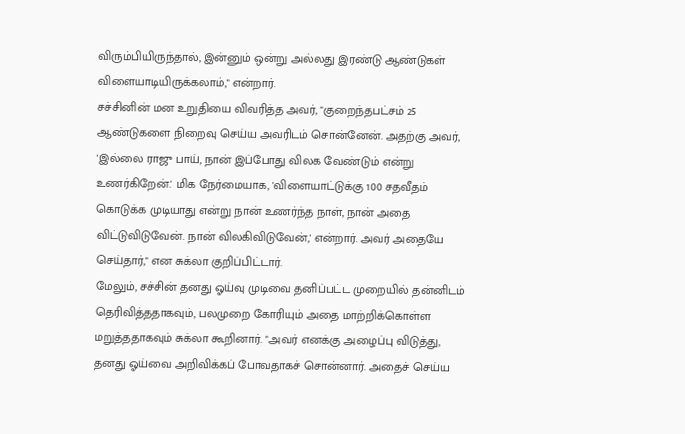விரும்பியிருந்தால், இன்னும் ஒன்று அல்லது இரண்டு ஆண்டுகள் விளையாடியிருக்கலாம்," என்றார்.
சச்சினின் மன உறுதியை விவரித்த அவர், "குறைந்தபட்சம் 25 ஆண்டுகளை நிறைவு செய்ய அவரிடம் சொன்னேன். அதற்கு அவர், 'இல்லை ராஜு பாய், நான் இப்போது விலக வேண்டும் என்று உணர்கிறேன்.' மிக நேர்மையாக, 'விளையாட்டுக்கு 100 சதவீதம் கொடுக்க முடியாது என்று நான் உணர்ந்த நாள், நான் அதை விட்டுவிடுவேன். நான் விலகிவிடுவேன்,' என்றார். அவர் அதையே செய்தார்," என சுக்லா குறிப்பிட்டார்.
மேலும், சச்சின் தனது ஓய்வு முடிவை தனிப்பட்ட முறையில் தன்னிடம் தெரிவித்ததாகவும், பலமுறை கோரியும் அதை மாற்றிக்கொள்ள மறுத்ததாகவும் சுக்லா கூறினார். "அவர் எனக்கு அழைப்பு விடுத்து, தனது ஓய்வை அறிவிக்கப் போவதாகச் சொன்னார். அதைச் செய்ய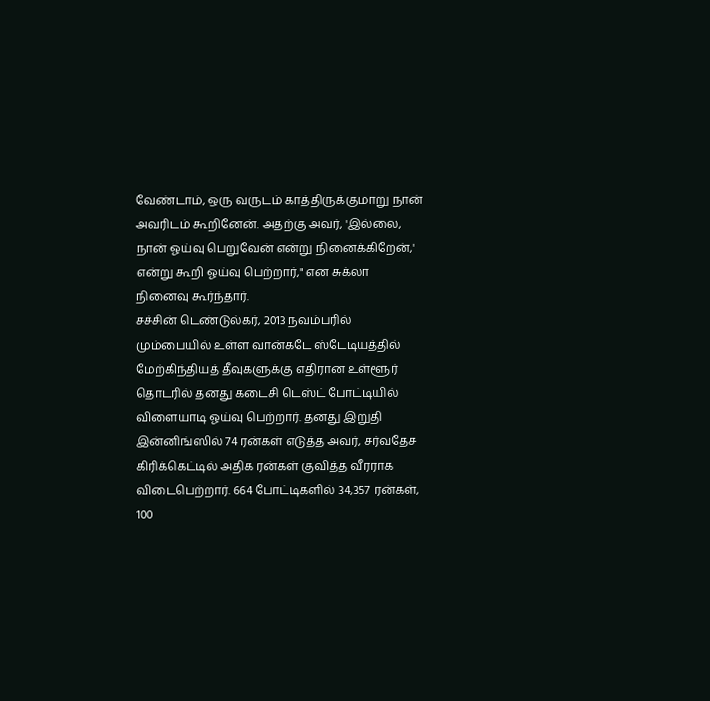வேண்டாம், ஒரு வருடம் காத்திருக்குமாறு நான் அவரிடம் கூறினேன். அதற்கு அவர், 'இல்லை, நான் ஓய்வு பெறுவேன் என்று நினைக்கிறேன்,' என்று கூறி ஓய்வு பெற்றார்," என சுக்லா நினைவு கூர்ந்தார்.
சச்சின் டெண்டுல்கர், 2013 நவம்பரில் மும்பையில் உள்ள வான்கடே ஸ்டேடியத்தில் மேற்கிந்தியத் தீவுகளுக்கு எதிரான உள்ளூர் தொடரில் தனது கடைசி டெஸ்ட் போட்டியில் விளையாடி ஓய்வு பெற்றார். தனது இறுதி இன்னிங்ஸில் 74 ரன்கள் எடுத்த அவர், சர்வதேச கிரிக்கெட்டில் அதிக ரன்கள் குவித்த வீரராக விடைபெற்றார். 664 போட்டிகளில் 34,357 ரன்கள், 100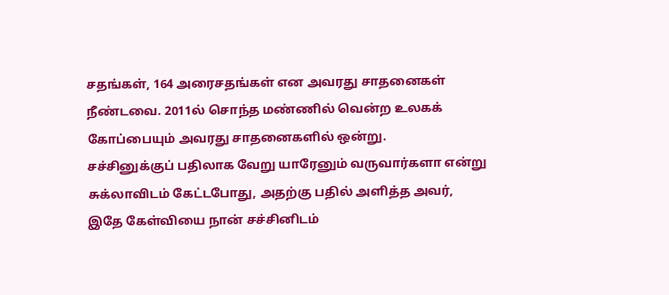சதங்கள், 164 அரைசதங்கள் என அவரது சாதனைகள் நீண்டவை. 2011ல் சொந்த மண்ணில் வென்ற உலகக் கோப்பையும் அவரது சாதனைகளில் ஒன்று.
சச்சினுக்குப் பதிலாக வேறு யாரேனும் வருவார்களா என்று சுக்லாவிடம் கேட்டபோது, அதற்கு பதில் அளித்த அவர், இதே கேள்வியை நான் சச்சினிடம்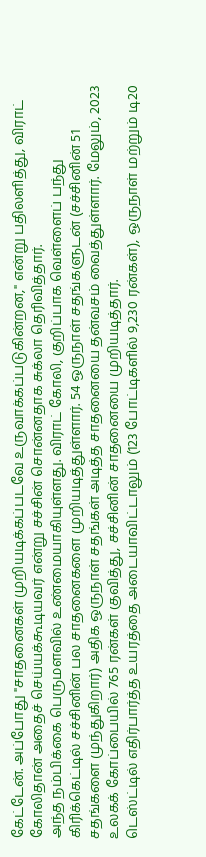கேட்டேன். அப்போது "சாதனைகள் முறியடிக்கப்படவே உருவாக்கப்படுகின்றன," என்று பதிலளித்து, விராட் கோலிதான் அதைச் செய்யக்கூடியவர் என்று சச்சின் சொன்னதாக சுக்லா தெரிவித்தார்.
அந்த நம்பிக்கை பெருமளவில் உண்மையாகியுள்ளது. விராட் கோலி, குறிப்பாக வெள்ளைப் பந்து கிரிக்கெட்டில் சச்சினின் பல சாதனைகளை முறியடித்துள்ளார். 54 ஒருநாள் சதங்களுடன் (சச்சினின் 51 சதங்களை முந்துகிறார்) அதிக ஒருநாள் சதங்கள் அடித்த சாதனையை தன்வசம் வைத்துள்ளார். மேலும், 2023 உலகக் கோப்பையில் 765 ரன்கள் குவித்து, சச்சினின் சாதனையை முறியடித்தார்.
டெஸ்ட்டில் எதிர்பார்த்த உயரத்தை அடையாவிட்டாலும் (123 போட்டிகளில் 9,230 ரன்கள்), ஒருநாள் மற்றும் டி20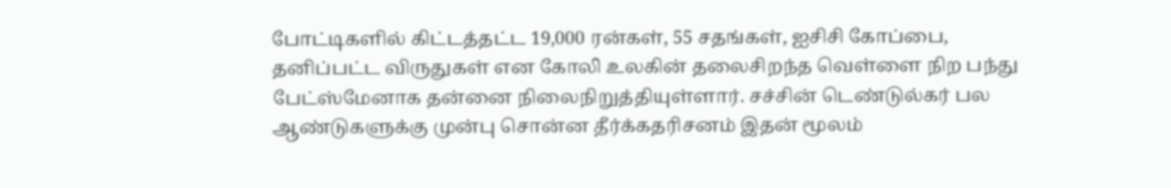போட்டிகளில் கிட்டத்தட்ட 19,000 ரன்கள், 55 சதங்கள், ஐசிசி கோப்பை, தனிப்பட்ட விருதுகள் என கோலி உலகின் தலைசிறந்த வெள்ளை நிற பந்து பேட்ஸ்மேனாக தன்னை நிலைநிறுத்தியுள்ளார். சச்சின் டெண்டுல்கர் பல ஆண்டுகளுக்கு முன்பு சொன்ன தீர்க்கதரிசனம் இதன் மூலம்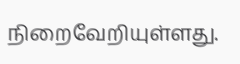நிறைவேறியுள்ளது.